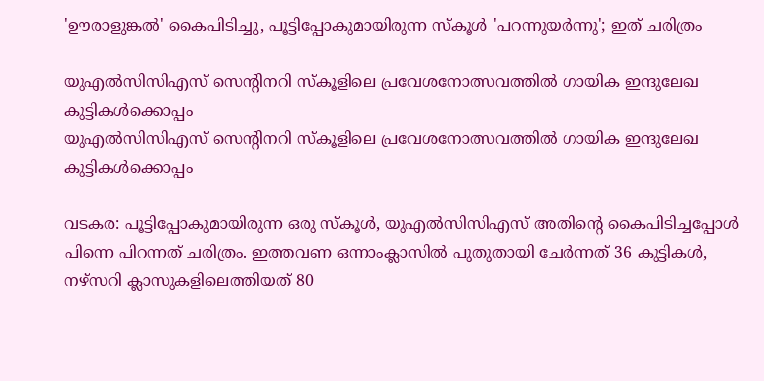'ഊരാളുങ്കല്‍' കൈപിടിച്ചു, പൂട്ടിപ്പോകുമായിരുന്ന സ്‌കൂള്‍ 'പറന്നുയര്‍ന്നു'; ഇത് ചരിത്രം

യുഎൽസിസിഎസ് സെന്റിനറി സ്കൂളിലെ പ്രവേശനോത്സവത്തിൽ ഗായിക ഇന്ദുലേഖ കുട്ടികൾക്കൊപ്പം
യുഎൽസിസിഎസ് സെന്റിനറി സ്കൂളിലെ പ്രവേശനോത്സവത്തിൽ ഗായിക ഇന്ദുലേഖ കുട്ടികൾക്കൊപ്പം

വടകര: പൂട്ടിപ്പോകുമായിരുന്ന ഒരു സ്‌കൂള്‍, യുഎല്‍സിസിഎസ് അതിന്റെ കൈപിടിച്ചപ്പോള്‍ പിന്നെ പിറന്നത് ചരിത്രം. ഇത്തവണ ഒന്നാംക്ലാസില്‍ പുതുതായി ചേര്‍ന്നത് 36 കുട്ടികള്‍, നഴ്സറി ക്ലാസുകളിലെത്തിയത് 80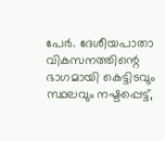പേര്‍. ദേശീയപാതാ വികസനത്തിന്റെ ഭാഗമായി കെട്ടിടവും സ്ഥലവും നഷ്ടപ്പെട്ട്,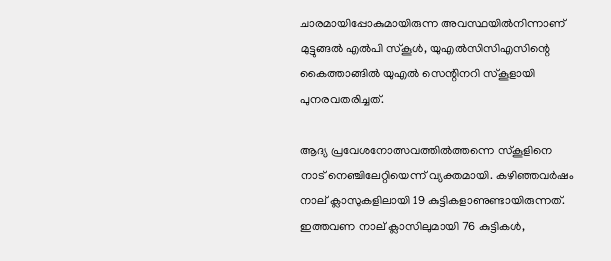ചാരമായിപ്പോകുമായിരുന്ന അവസ്ഥയില്‍നിന്നാണ് മുട്ടുങ്ങല്‍ എല്‍പി സ്‌കൂള്‍, യുഎല്‍സിസിഎസിന്റെ കൈത്താങ്ങില്‍ യുഎല്‍ സെന്റിനറി സ്‌കൂളായി പുനരവതരിച്ചത്.

ആദ്യ പ്രവേശനോത്സവത്തില്‍ത്തന്നെ സ്‌കൂളിനെ നാട് നെഞ്ചിലേറ്റിയെന്ന് വ്യക്തമായി. കഴിഞ്ഞവര്‍ഷം നാല് ക്ലാസുകളിലായി 19 കുട്ടികളാണുണ്ടായിരുന്നത്. ഇത്തവണ നാല് ക്ലാസിലുമായി 76 കുട്ടികള്‍,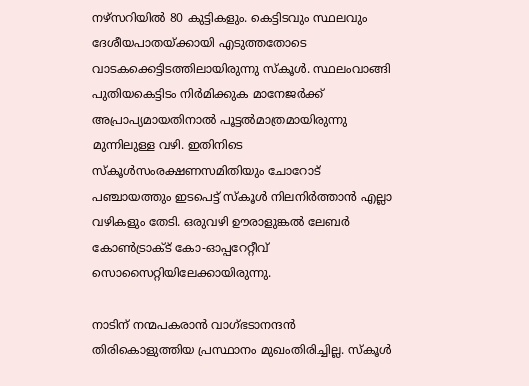നഴ്സറിയില്‍ 80 കുട്ടികളും. കെട്ടിടവും സ്ഥലവും ദേശീയപാതയ്ക്കായി എടുത്തതോടെ വാടകക്കെട്ടിടത്തിലായിരുന്നു സ്‌കൂള്‍. സ്ഥലംവാങ്ങി പുതിയകെട്ടിടം നിര്‍മിക്കുക മാനേജര്‍ക്ക് അപ്രാപ്യമായതിനാല്‍ പൂട്ടല്‍മാത്രമായിരുന്നു മുന്നിലുള്ള വഴി. ഇതിനിടെ സ്‌കൂള്‍സംരക്ഷണസമിതിയും ചോറോട് പഞ്ചായത്തും ഇടപെട്ട് സ്‌കൂള്‍ നിലനിര്‍ത്താന്‍ എല്ലാ വഴികളും തേടി. ഒരുവഴി ഊരാളുങ്കല്‍ ലേബര്‍ കോണ്‍ട്രാക്ട് കോ-ഓപ്പറേറ്റീവ് സൊസൈറ്റിയിലേക്കായിരുന്നു.

നാടിന് നന്മപകരാന്‍ വാഗ്ഭടാനന്ദന്‍ തിരികൊളുത്തിയ പ്രസ്ഥാനം മുഖംതിരിച്ചില്ല. സ്‌കൂള്‍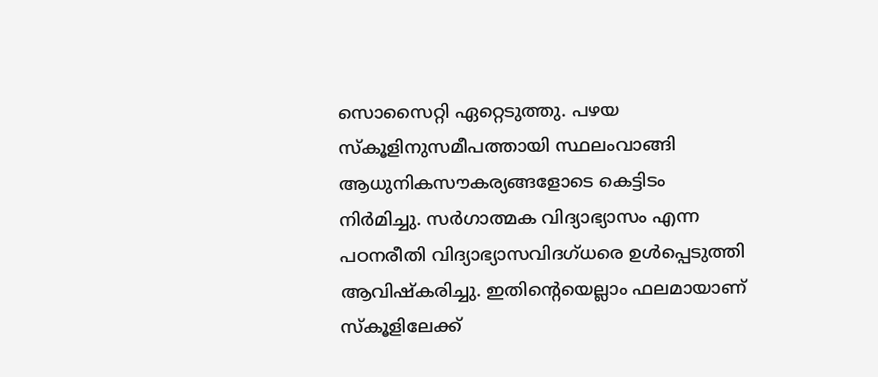സൊസൈറ്റി ഏറ്റെടുത്തു. പഴയ സ്‌കൂളിനുസമീപത്തായി സ്ഥലംവാങ്ങി ആധുനികസൗകര്യങ്ങളോടെ കെട്ടിടം നിര്‍മിച്ചു. സര്‍ഗാത്മക വിദ്യാഭ്യാസം എന്ന പഠനരീതി വിദ്യാഭ്യാസവിദഗ്ധരെ ഉള്‍പ്പെടുത്തി ആവിഷ്‌കരിച്ചു. ഇതിന്റെയെല്ലാം ഫലമായാണ് സ്‌കൂളിലേക്ക്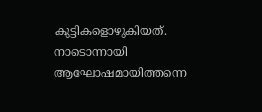കുട്ടികളൊഴുകിയത്. നാടൊന്നായി ആഘോഷമായിത്തന്നെ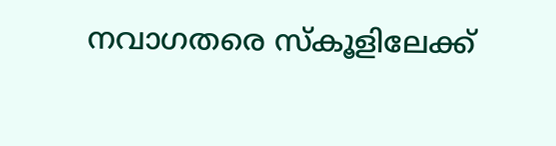നവാഗതരെ സ്‌കൂളിലേക്ക്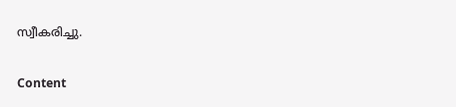സ്വീകരിച്ചു.

Content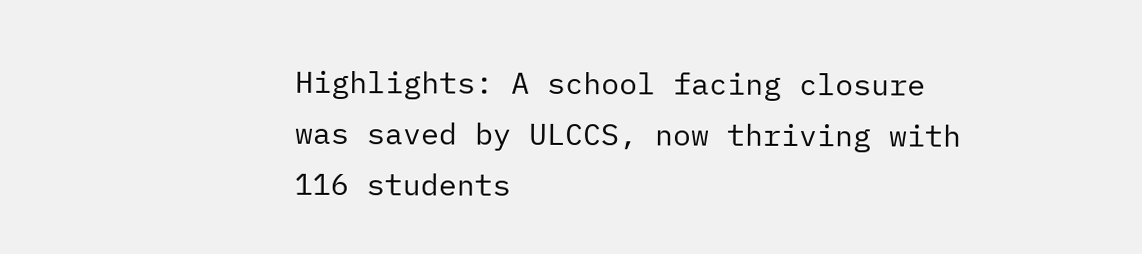Highlights: A school facing closure was saved by ULCCS, now thriving with 116 students